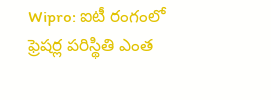Wipro: ఐటీ రంగంలో ఫ్రెషర్ల పరిస్థితి ఎంత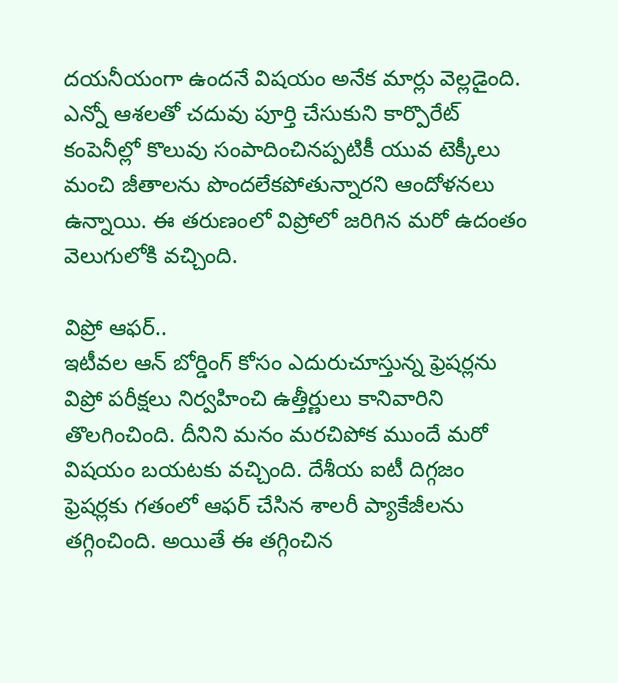దయనీయంగా ఉందనే విషయం అనేక మార్లు వెల్లడైంది. ఎన్నో ఆశలతో చదువు పూర్తి చేసుకుని కార్పొరేట్ కంపెనీల్లో కొలువు సంపాదించినప్పటికీ యువ టెక్కీలు మంచి జీతాలను పొందలేకపోతున్నారని ఆందోళనలు ఉన్నాయి. ఈ తరుణంలో విప్రోలో జరిగిన మరో ఉదంతం వెలుగులోకి వచ్చింది.

విప్రో ఆఫర్..
ఇటీవల ఆన్ బోర్డింగ్ కోసం ఎదురుచూస్తున్న ఫ్రెషర్లను విప్రో పరీక్షలు నిర్వహించి ఉత్తీర్ణులు కానివారిని తొలగించింది. దీనిని మనం మరచిపోక ముందే మరో విషయం బయటకు వచ్చింది. దేశీయ ఐటీ దిగ్గజం ఫ్రెషర్లకు గతంలో ఆఫర్ చేసిన శాలరీ ప్యాకేజీలను తగ్గించింది. అయితే ఈ తగ్గించిన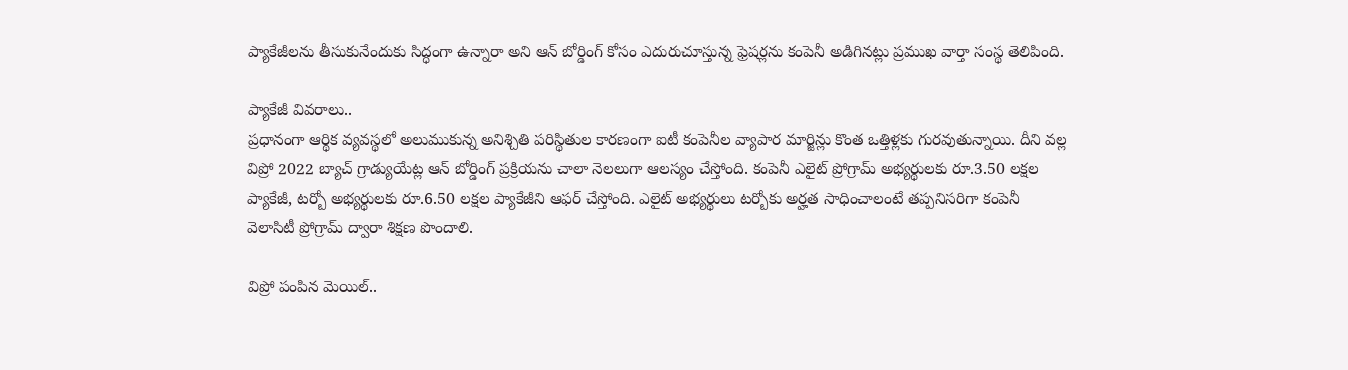ప్యాకేజీలను తీసుకునేందుకు సిద్ధంగా ఉన్నారా అని ఆన్ బోర్డింగ్ కోసం ఎదురుచూస్తున్న ఫ్రెషర్లను కంపెనీ అడిగినట్లు ప్రముఖ వార్తా సంస్థ తెలిపింది.

ప్యాకేజీ వివరాలు..
ప్రధానంగా ఆర్థిక వ్యవస్థలో అలుముకున్న అనిశ్చితి పరిస్థితుల కారణంగా ఐటీ కంపెనీల వ్యాపార మార్జిన్లు కొంత ఒత్తిళ్లకు గురవుతున్నాయి. దీని వల్ల విప్రో 2022 బ్యాచ్ గ్రాడ్యుయేట్ల ఆన్ బోర్డింగ్ ప్రక్రియను చాలా నెలలుగా ఆలస్యం చేస్తోంది. కంపెనీ ఎలైట్ ప్రోగ్రామ్ అభ్యర్థులకు రూ.3.50 లక్షల ప్యాకేజీ, టర్బో అభ్యర్థులకు రూ.6.50 లక్షల ప్యాకేజీని ఆఫర్ చేస్తోంది. ఎలైట్ అభ్యర్థులు టర్బోకు అర్హత సాధించాలంటే తప్పనిసరిగా కంపెనీ వెలాసిటీ ప్రోగ్రామ్ ద్వారా శిక్షణ పొందాలి.

విప్రో పంపిన మెయిల్..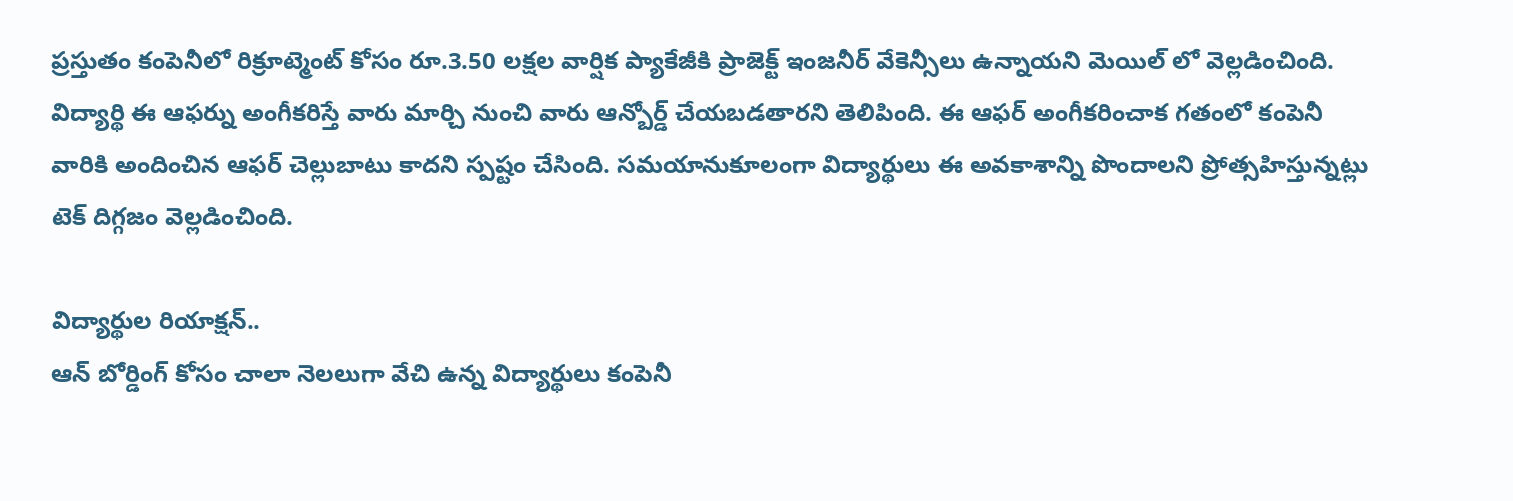ప్రస్తుతం కంపెనీలో రిక్రూట్మెంట్ కోసం రూ.3.50 లక్షల వార్షిక ప్యాకేజీకి ప్రాజెక్ట్ ఇంజనీర్ వేకెన్సీలు ఉన్నాయని మెయిల్ లో వెల్లడించింది. విద్యార్థి ఈ ఆఫర్ను అంగీకరిస్తే వారు మార్చి నుంచి వారు ఆన్బోర్డ్ చేయబడతారని తెలిపింది. ఈ ఆఫర్ అంగీకరించాక గతంలో కంపెనీ వారికి అందించిన ఆఫర్ చెల్లుబాటు కాదని స్పష్టం చేసింది. సమయానుకూలంగా విద్యార్థులు ఈ అవకాశాన్ని పొందాలని ప్రోత్సహిస్తున్నట్లు టెక్ దిగ్గజం వెల్లడించింది.

విద్యార్థుల రియాక్షన్..
ఆన్ బోర్డింగ్ కోసం చాలా నెలలుగా వేచి ఉన్న విద్యార్థులు కంపెనీ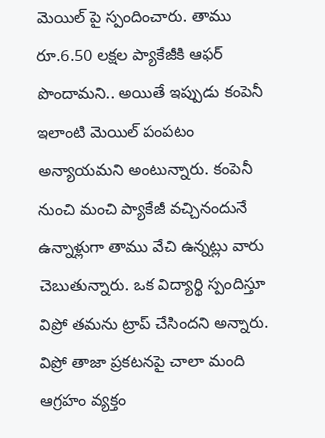మెయిల్ పై స్పందించారు. తాము రూ.6.50 లక్షల ప్యాకేజీకి ఆఫర్ పొందామని.. అయితే ఇప్పుడు కంపెనీ ఇలాంటి మెయిల్ పంపటం అన్యాయమని అంటున్నారు. కంపెనీ నుంచి మంచి ప్యాకేజీ వచ్చినందునే ఉన్నాళ్లుగా తాము వేచి ఉన్నట్లు వారు చెబుతున్నారు. ఒక విద్యార్థి స్పందిస్తూ విప్రో తమను ట్రాప్ చేసిందని అన్నారు. విప్రో తాజా ప్రకటనపై చాలా మంది ఆగ్రహం వ్యక్తం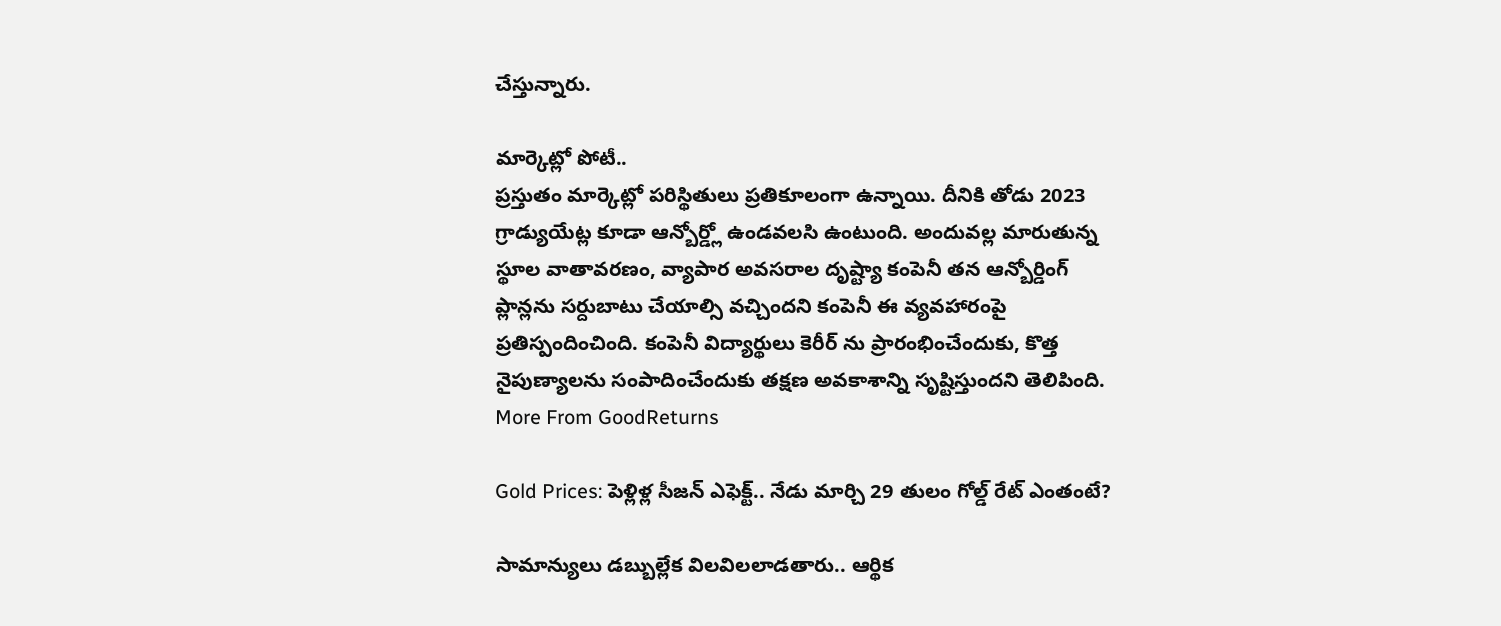చేస్తున్నారు.

మార్కెట్లో పోటీ..
ప్రస్తుతం మార్కెట్లో పరిస్థితులు ప్రతికూలంగా ఉన్నాయి. దీనికి తోడు 2023 గ్రాడ్యుయేట్ల కూడా ఆన్బోర్డ్లో ఉండవలసి ఉంటుంది. అందువల్ల మారుతున్న స్థూల వాతావరణం, వ్యాపార అవసరాల దృష్ట్యా కంపెనీ తన ఆన్బోర్డింగ్ ప్లాన్లను సర్దుబాటు చేయాల్సి వచ్చిందని కంపెనీ ఈ వ్యవహారంపై ప్రతిస్పందించింది. కంపెనీ విద్యార్థులు కెరీర్ ను ప్రారంభించేందుకు, కొత్త నైపుణ్యాలను సంపాదించేందుకు తక్షణ అవకాశాన్ని సృష్టిస్తుందని తెలిపింది.
More From GoodReturns

Gold Prices: పెళ్లిళ్ల సీజన్ ఎఫెక్ట్.. నేడు మార్చి 29 తులం గోల్డ్ రేట్ ఎంతంటే?

సామాన్యులు డబ్బుల్లేక విలవిలలాడతారు.. ఆర్థిక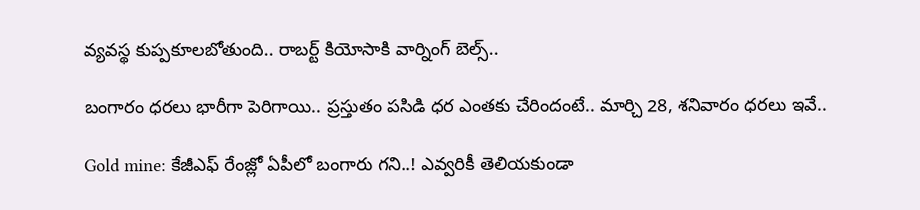వ్యవస్థ కుప్పకూలబోతుంది.. రాబర్ట్ కియోసాకి వార్నింగ్ బెల్స్..

బంగారం ధరలు భారీగా పెరిగాయి.. ప్రస్తుతం పసిడి ధర ఎంతకు చేరిందంటే.. మార్చి 28, శనివారం ధరలు ఇవే..

Gold mine: కేజీఎఫ్ రేంజ్లో ఏపీలో బంగారు గని..! ఎవ్వరికీ తెలియకుండా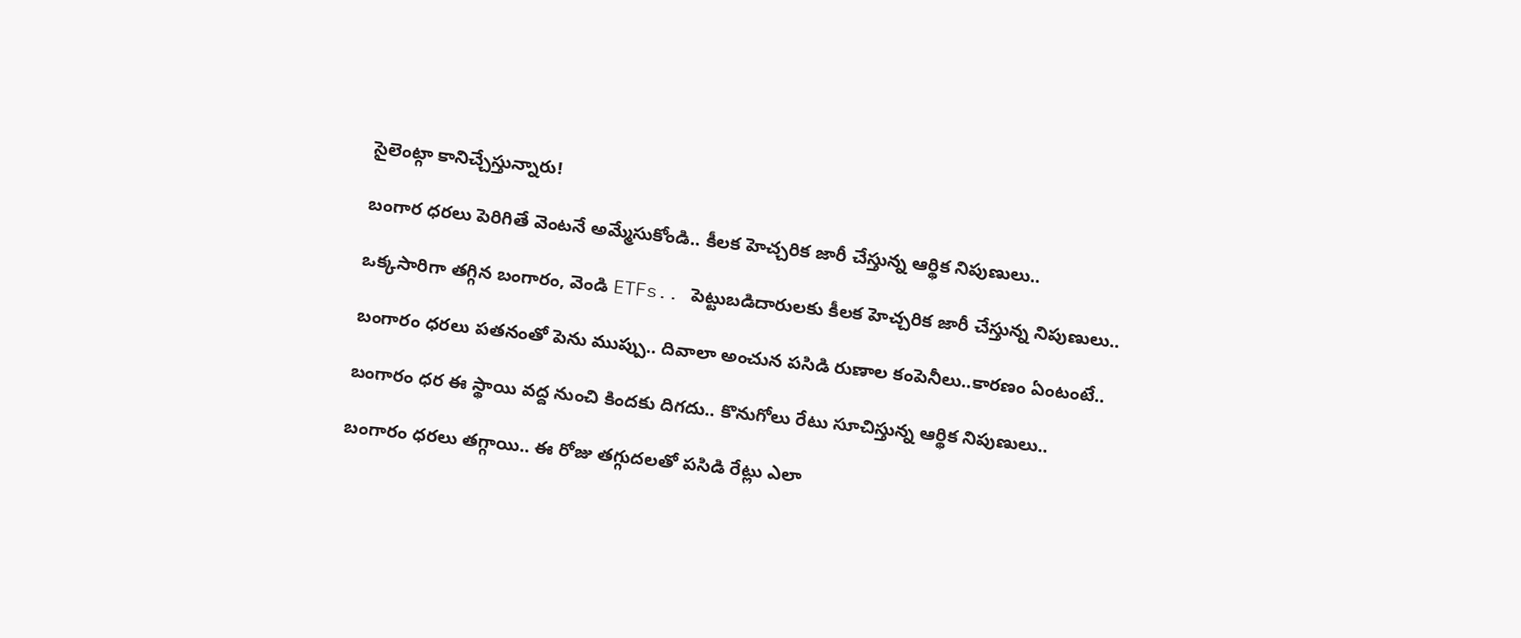సైలెంట్గా కానిచ్చేస్తున్నారు!

బంగార ధరలు పెరిగితే వెంటనే అమ్మేసుకోండి.. కీలక హెచ్చరిక జారీ చేస్తున్న ఆర్థిక నిపుణులు..

ఒక్కసారిగా తగ్గిన బంగారం, వెండి ETFs.. పెట్టుబడిదారులకు కీలక హెచ్చరిక జారీ చేస్తున్న నిపుణులు..

బంగారం ధరలు పతనంతో పెను ముప్పు.. దివాలా అంచున పసిడి రుణాల కంపెనీలు..కారణం ఏంటంటే..

బంగారం ధర ఈ స్థాయి వద్ద నుంచి కిందకు దిగదు.. కొనుగోలు రేటు సూచిస్తున్న ఆర్థిక నిపుణులు..

బంగారం ధరలు తగ్గాయి.. ఈ రోజు తగ్గుదలతో పసిడి రేట్లు ఎలా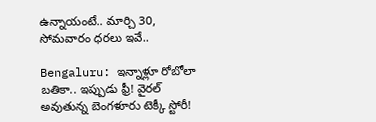ఉన్నాయంటే.. మార్చి 30, సోమవారం ధరలు ఇవే..

Bengaluru: ఇన్నాళ్లూ రోబోలా బతికా.. ఇప్పుడు ఫ్రీ! వైరల్ అవుతున్న బెంగళూరు టెక్కీ స్టోరీ!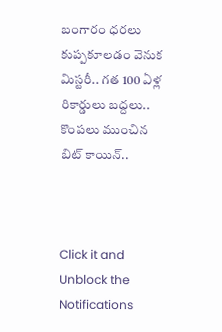బంగారం ధరలు కుప్పకూలడం వెనుక మిస్టరీ.. గత 100 ఏళ్ల రికార్డులు బద్దలు.. కొంపలు ముంచిన బిట్ కాయిన్..



Click it and Unblock the Notifications